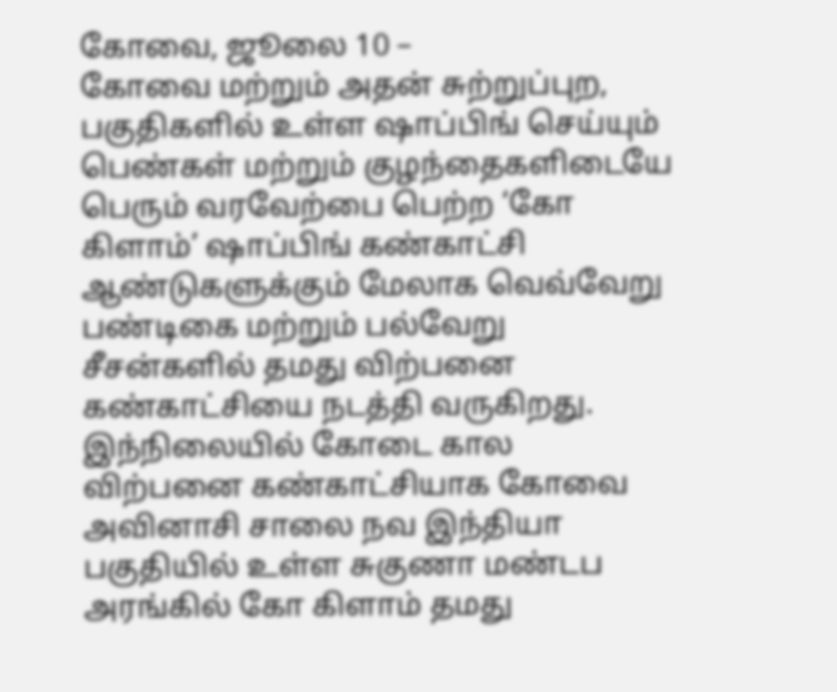கோவை, ஜூலை 10 –
கோவை மற்றும் அதன் சுற்றுப்புற, பகுதிகளில் உள்ள ஷாப்பிங் செய்யும் பெண்கள் மற்றும் குழந்தைகளிடையே பெரும் வரவேற்பை பெற்ற ‘கோ கிளாம்’ ஷாப்பிங் கண்காட்சி ஆண்டுகளுக்கும் மேலாக வெவ்வேறு பண்டிகை மற்றும் பல்வேறு சீசன்களில் தமது விற்பனை கண்காட்சியை நடத்தி வருகிறது.
இந்நிலையில் கோடை கால விற்பனை கண்காட்சியாக கோவை அவினாசி சாலை நவ இந்தியா பகுதியில் உள்ள சுகுணா மண்டப அரங்கில் கோ கிளாம் தமது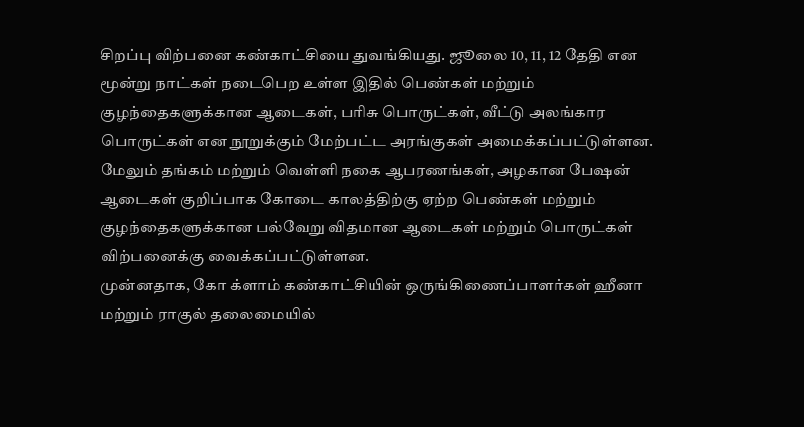சிறப்பு விற்பனை கண்காட்சியை துவங்கியது. ஜூலை 10, 11, 12 தேதி என மூன்று நாட்கள் நடைபெற உள்ள இதில் பெண்கள் மற்றும் குழந்தைகளுக்கான ஆடைகள், பரிசு பொருட்கள், வீட்டு அலங்கார பொருட்கள் என நூறுக்கும் மேற்பட்ட அரங்குகள் அமைக்கப்பட்டுள்ளன. மேலும் தங்கம் மற்றும் வெள்ளி நகை ஆபரணங்கள், அழகான பேஷன் ஆடைகள் குறிப்பாக கோடை காலத்திற்கு ஏற்ற பெண்கள் மற்றும் குழந்தைகளுக்கான பல்வேறு விதமான ஆடைகள் மற்றும் பொருட்கள் விற்பனைக்கு வைக்கப்பட்டுள்ளன.
முன்னதாக, கோ க்ளாம் கண்காட்சியின் ஒருங்கிணைப்பாளர்கள் ஹீனா மற்றும் ராகுல் தலைமையில்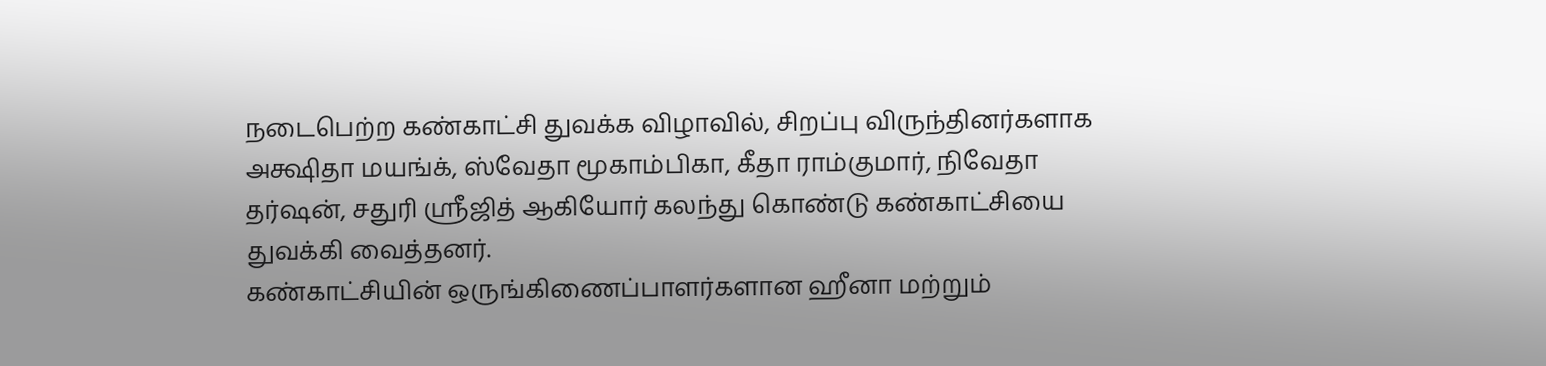நடைபெற்ற கண்காட்சி துவக்க விழாவில், சிறப்பு விருந்தினர்களாக அக்ஷிதா மயங்க், ஸ்வேதா மூகாம்பிகா, கீதா ராம்குமார், நிவேதா தர்ஷன், சதுரி ஸ்ரீஜித் ஆகியோர் கலந்து கொண்டு கண்காட்சியை துவக்கி வைத்தனர்.
கண்காட்சியின் ஒருங்கிணைப்பாளர்களான ஹீனா மற்றும்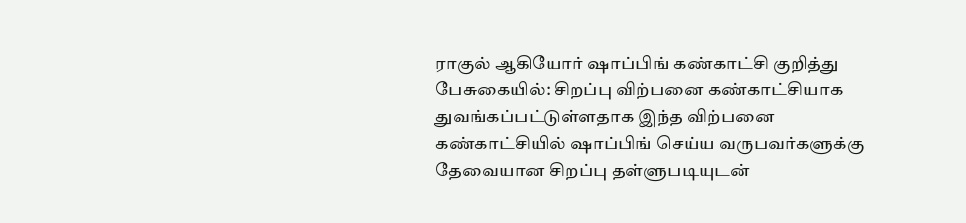ராகுல் ஆகியோர் ஷாப்பிங் கண்காட்சி குறித்து பேசுகையில்: சிறப்பு விற்பனை கண்காட்சியாக துவங்கப்பட்டுள்ளதாக இந்த விற்பனை கண்காட்சியில் ஷாப்பிங் செய்ய வருபவர்களுக்கு தேவையான சிறப்பு தள்ளுபடியுடன்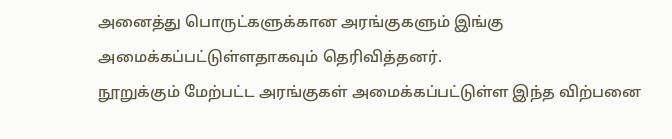அனைத்து பொருட்களுக்கான அரங்குகளும் இங்கு அமைக்கப்பட்டுள்ளதாகவும் தெரிவித்தனர்.
நூறுக்கும் மேற்பட்ட அரங்குகள் அமைக்கப்பட்டுள்ள இந்த விற்பனை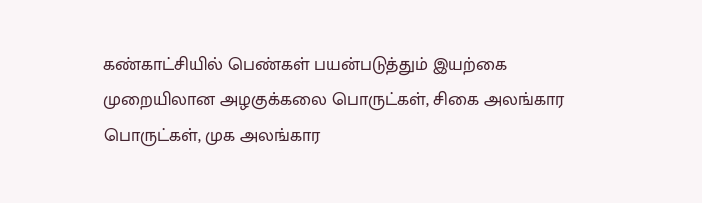கண்காட்சியில் பெண்கள் பயன்படுத்தும் இயற்கை முறையிலான அழகுக்கலை பொருட்கள், சிகை அலங்கார பொருட்கள், முக அலங்கார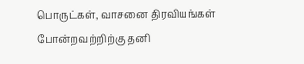பொருட்கள், வாசனை திரவியங்கள் போன்றவற்றிற்கு தனி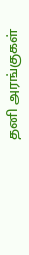தனி அரங்குகள்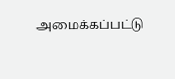அமைக்கப்பட்டு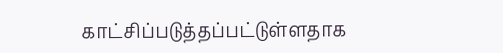காட்சிப்படுத்தப்பட்டுள்ளதாக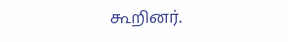கூறினர்.